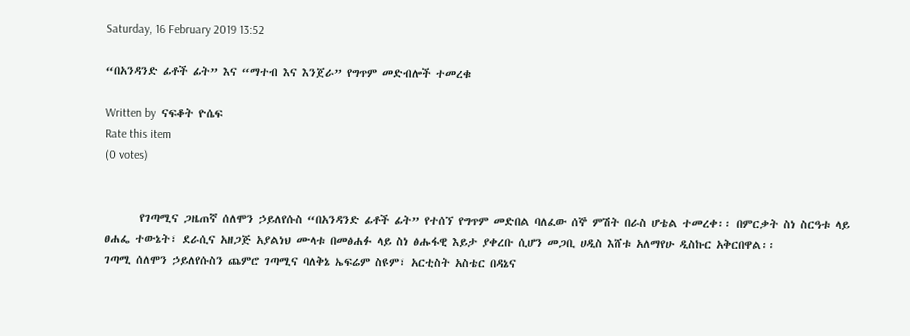Saturday, 16 February 2019 13:52

“በአንዳንድ ፊቶች ፊት” እና “ማተብ እና እንጀራ” የግጥም መድብሎች ተመረቁ

Written by  ናፍቆት ዮሴፍ
Rate this item
(0 votes)


       የገጣሚና ጋዜጠኛ ሰለሞን ኃይለየሱስ “በአንዳንድ ፊቶች ፊት” የተሰኘ የግጥም መድበል ባለፈው ሰኞ ምሽት በራስ ሆቴል ተመረቀ፡፡ በምርቃት ስነ ስርዓቱ ላይ ፀሐፌ ተውኔት፣ ደራሲና አዘጋጅ አያልነህ ሙላቱ በመፅሐፉ ላይ ስነ ፅሑፋዊ እይታ ያቀረቡ ሲሆን መጋቢ ሀዲስ እሸቱ አለማየሁ ዲስኩር አቅርበዋል፡፡
ገጣሚ ሰለሞን ኃይለየሱስን ጨምሮ ገጣሚና ባለቅኔ ኤፍሬም ስዩም፣ አርቲስት አስቴር በዳኔና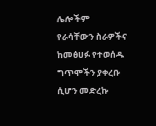ሌሎችም የራሳቸውን ስራዎችና ከመፅሀፉ የተወሰዱ ግጥሞችን ያቀረቡ ሲሆን መድረኩ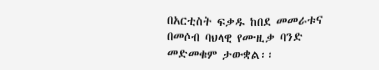በአርቲስት ፍቃዱ ከበደ መመራቱና በመሶብ ባህላዊ የሙዚቃ ባንድ መድመቁም ታውቋል፡፡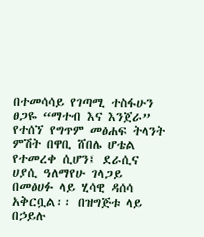በተመሳሳይ የገጣሚ ተስፋሁን ፀጋዬ “ማተብ እና እንጀራ” የተሰኘ የግጥም መፅሐፍ ትላንት ምሽት በዋቢ ሸበሌ ሆቴል የተመረቀ ሲሆን፤ ደራሲና ሀያሲ ዓለማየሁ ገላጋይ በመፅሀፉ ላይ ሂሳዊ ዳሰሳ አቅርቧል፡፡ በዝግጅቱ ላይ በኃይሉ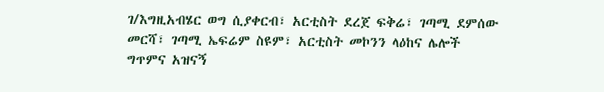ገ/እግዚአብሄር ወግ ሲያቀርብ፣ አርቲስት ደረጀ ፍቅሬ፣ ገጣሚ ደምሰው መርሻ፣ ገጣሚ ኤፍሬም ስዩም፣ አርቲስት መኮንን ላዕከና ሌሎች ግጥምና አዝናኝ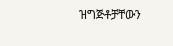ዝግጅቶቻቸውን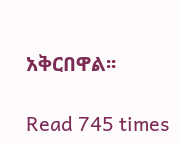አቅርበዋል፡፡

Read 745 times